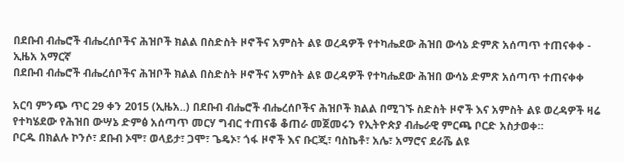በደቡብ ብሔሮች ብሔረሰቦችና ሕዝቦች ክልል በስድስት ዞኖችና አምስት ልዩ ወረዳዎች የተካሔደው ሕዝበ ውሳኔ ድምጽ አሰጣጥ ተጠናቀቀ - ኢዜአ አማርኛ
በደቡብ ብሔሮች ብሔረሰቦችና ሕዝቦች ክልል በስድስት ዞኖችና አምስት ልዩ ወረዳዎች የተካሔደው ሕዝበ ውሳኔ ድምጽ አሰጣጥ ተጠናቀቀ

አርባ ምንጭ ጥር 29 ቀን 2015 (ኢዜአ..) በደቡብ ብሔሮች ብሔረሰቦችና ሕዝቦች ክልል በሚገኙ ስድስት ዞኖች እና አምስት ልዩ ወረዳዎች ዛሬ የተካሄደው የሕዝበ ውሣኔ ድምፅ አሰጣጥ መርሃ ግብር ተጠናቆ ቆጠራ መጀመሩን የኢትዮጵያ ብሔራዊ ምርጫ ቦርድ አስታወቀ።
ቦርዱ በክልሉ ኮንሶ፣ ደቡብ ኦሞ፣ ወላይታ፣ ጋሞ፣ ጌዴኦ፣ ጎፋ ዞኖች እና ቡርጂ፣ ባስኬቶ፣ አሌ፣ አማሮና ደራሼ ልዩ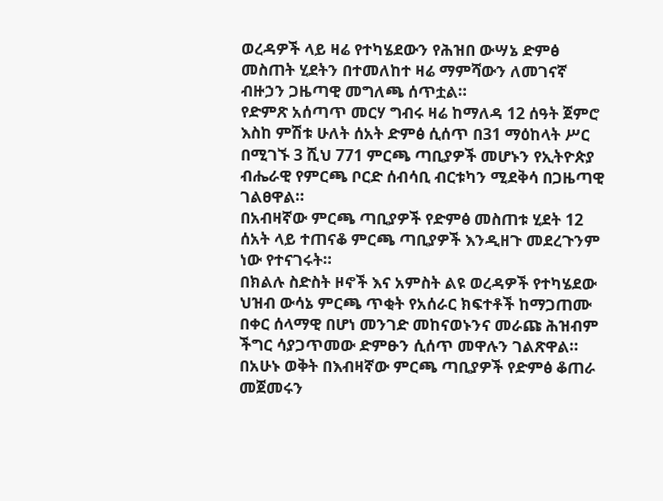ወረዳዎች ላይ ዛሬ የተካሄደውን የሕዝበ ውሣኔ ድምፅ መስጠት ሂደትን በተመለከተ ዛሬ ማምሻውን ለመገናኛ ብዙኃን ጋዜጣዊ መግለጫ ሰጥቷል።
የድምጽ አሰጣጥ መርሃ ግብሩ ዛሬ ከማለዳ 12 ሰዓት ጀምሮ እስከ ምሽቱ ሁለት ሰአት ድምፅ ሲሰጥ በ31 ማዕከላት ሥር በሚገኙ 3 ሺህ 771 ምርጫ ጣቢያዎች መሆኑን የኢትዮጵያ ብሔራዊ የምርጫ ቦርድ ሰብሳቢ ብርቱካን ሚደቅሳ በጋዜጣዊ ገልፀዋል።
በአብዛኛው ምርጫ ጣቢያዎች የድምፅ መስጠቱ ሂደት 12 ሰአት ላይ ተጠናቆ ምርጫ ጣቢያዎች እንዲዘጉ መደረጉንም ነው የተናገሩት።
በክልሉ ስድስት ዞኖች እና አምስት ልዩ ወረዳዎች የተካሄደው ህዝብ ውሳኔ ምርጫ ጥቂት የአሰራር ክፍተቶች ከማጋጠሙ በቀር ሰላማዊ በሆነ መንገድ መከናወኑንና መራጩ ሕዝብም ችግር ሳያጋጥመው ድምፁን ሲሰጥ መዋሉን ገልጽዋል።
በአሁኑ ወቅት በእብዛኛው ምርጫ ጣቢያዎች የድምፅ ቆጠራ መጀመሩን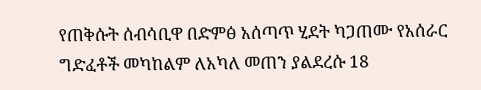የጠቅሱት ሰብሳቢዋ በድምፅ አሰጣጥ ሂደት ካጋጠሙ የአሰራር ግድፈቶች መካከልም ለአካለ መጠን ያልደረሱ 18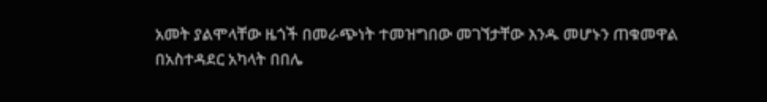አመት ያልሞላቸው ዜጎች በመራጭነት ተመዝግበው መገኘታቸው እንዱ መሆኑን ጠቁመዋል
በአስተዳደር አካላት በበሌ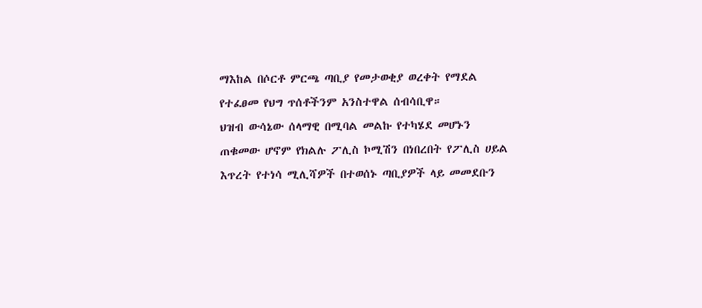ማእከል በሶርቶ ምርጫ ጣቢያ የመታወቂያ ወረቀት የማደል የተፈፀመ የህግ ጥሰቶችንም አንስተዋል ሰብሳቢዋ።
ህዝብ ውሳኔው ሰላማዊ በሚባል መልኩ የተካሄደ መሆኑን ጠቁመው ሆኖም የክልሉ ፖሊስ ኮሚሽን በነበረበት የፖሊስ ሀይል እጥረት የተነሳ ሚሊሻዎች በተወሰኑ ጣቢያዎች ላይ መመደቡን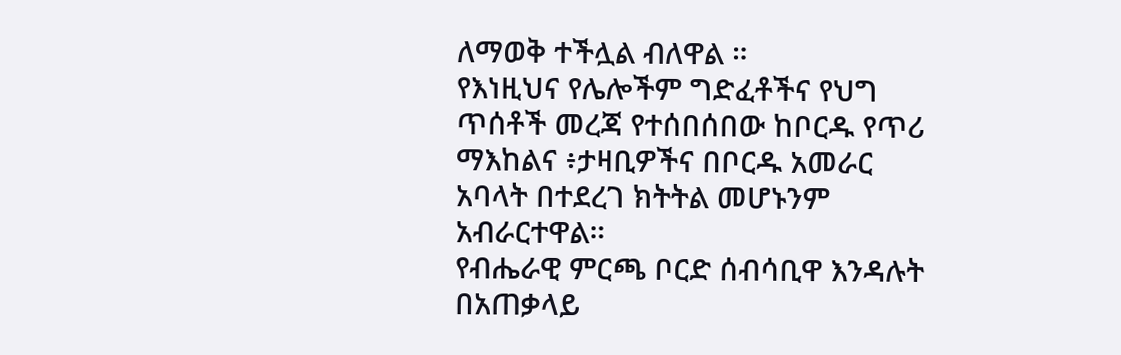ለማወቅ ተችሏል ብለዋል ።
የእነዚህና የሌሎችም ግድፈቶችና የህግ ጥሰቶች መረጃ የተሰበሰበው ከቦርዱ የጥሪ ማእከልና ፥ታዛቢዎችና በቦርዱ አመራር አባላት በተደረገ ክትትል መሆኑንም አብራርተዋል።
የብሔራዊ ምርጫ ቦርድ ሰብሳቢዋ እንዳሉት በአጠቃላይ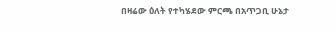በዛሬው ዕለት የተካሄደው ምርጫ በአጥጋቢ ሁኔታ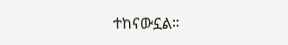ተከናውኗል።